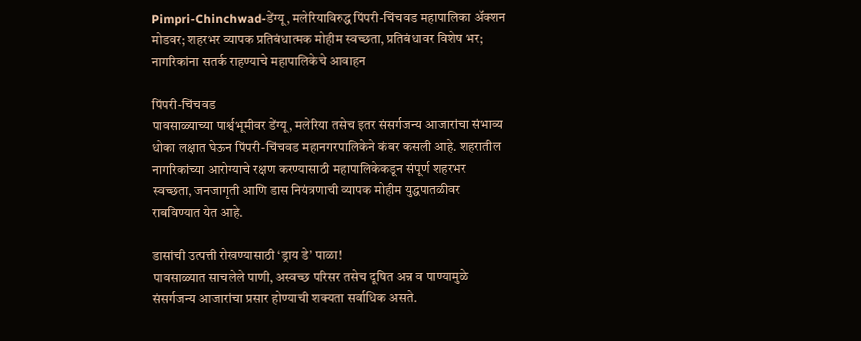Pimpri-Chinchwad-डेंग्यू, मलेरियाविरुद्ध पिंपरी-चिंचवड महापालिका अ‍ॅक्शन मोडवर; शहरभर व्यापक प्रतिबंधात्मक मोहीम स्वच्छता, प्रतिबंधावर विशेष भर; नागरिकांना सतर्क राहण्याचे महापालिकेचे आवाहन

पिंपरी-चिंचवड
पावसाळ्याच्या पार्श्वभूमीवर डेंग्यू, मलेरिया तसेच इतर संसर्गजन्य आजारांचा संभाव्य धोका लक्षात घेऊन पिंपरी-चिंचवड महानगरपालिकेने कंबर कसली आहे. शहरातील नागरिकांच्या आरोग्याचे रक्षण करण्यासाठी महापालिकेकडून संपूर्ण शहरभर स्वच्छता, जनजागृती आणि डास नियंत्रणाची व्यापक मोहीम युद्धपातळीवर राबविण्यात येत आहे.

डासांची उत्पत्ती रोखण्यासाठी ‘ड्राय डे’ पाळा!
पावसाळ्यात साचलेले पाणी, अस्वच्छ परिसर तसेच दूषित अन्न व पाण्यामुळे संसर्गजन्य आजारांचा प्रसार होण्याची शक्यता सर्वाधिक असते.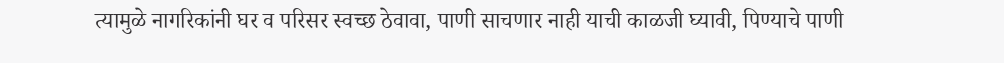त्यामुळे नागरिकांनी घर व परिसर स्वच्छ ठेवावा, पाणी साचणार नाही याची काळजी घ्यावी, पिण्याचे पाणी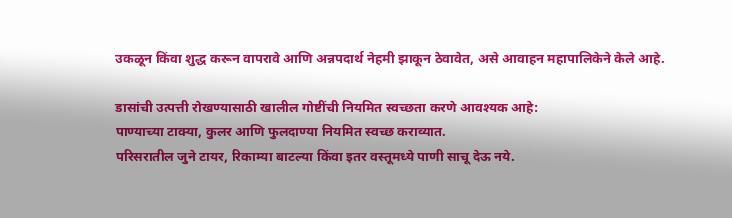उकळून किंवा शुद्ध करून वापरावे आणि अन्नपदार्थ नेहमी झाकून ठेवावेत, असे आवाहन महापालिकेने केले आहे.

डासांची उत्पत्ती रोखण्यासाठी खालील गोष्टींची नियमित स्वच्छता करणे आवश्यक आहे:
पाण्याच्या टाक्या, कुलर आणि फुलदाण्या नियमित स्वच्छ कराव्यात.
परिसरातील जुने टायर, रिकाम्या बाटल्या किंवा इतर वस्तूमध्‍ये पाणी साचू देऊ नये.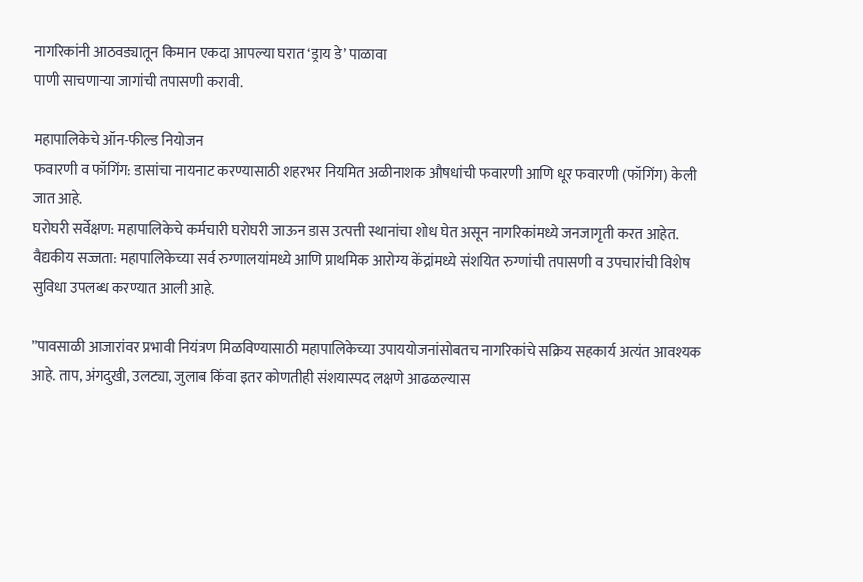नागरिकांनी आठवड्यातून किमान एकदा आपल्या घरात ‘ड्राय डे’ पाळावा
पाणी साचणाऱ्या जागांची तपासणी करावी.

महापालिकेचे ऑन-फील्ड नियोजन
फवारणी व फॉगिंग: डासांचा नायनाट करण्यासाठी शहरभर नियमित अळीनाशक औषधांची फवारणी आणि धूर फवारणी (फॉगिंग) केली जात आहे.
घरोघरी सर्वेक्षण: महापालिकेचे कर्मचारी घरोघरी जाऊन डास उत्पत्ती स्थानांचा शोध घेत असून नागरिकांमध्ये जनजागृती करत आहेत.
वैद्यकीय सज्जता: महापालिकेच्या सर्व रुग्णालयांमध्ये आणि प्राथमिक आरोग्य केंद्रांमध्ये संशयित रुग्णांची तपासणी व उपचारांची विशेष सुविधा उपलब्ध करण्यात आली आहे.

”पावसाळी आजारांवर प्रभावी नियंत्रण मिळविण्यासाठी महापालिकेच्या उपाययोजनांसोबतच नागरिकांचे सक्रिय सहकार्य अत्यंत आवश्यक आहे. ताप, अंगदुखी, उलट्या, जुलाब किंवा इतर कोणतीही संशयास्पद लक्षणे आढळल्यास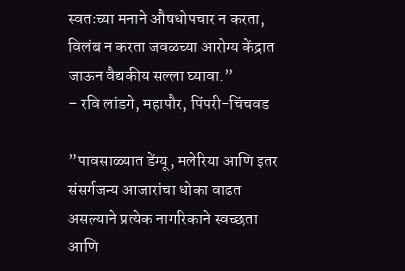स्वतःच्या मनाने औषधोपचार न करता, विलंब न करता जवळच्या आरोग्य केंद्रात जाऊन वैद्यकीय सल्ला घ्यावा.”
– रवि लांडगे, महापौर, पिंपरी-चिंचवड

”पावसाळ्यात डेंग्यू, मलेरिया आणि इतर संसर्गजन्य आजारांचा धोका वाढत असल्याने प्रत्येक नागरिकाने स्वच्छता आणि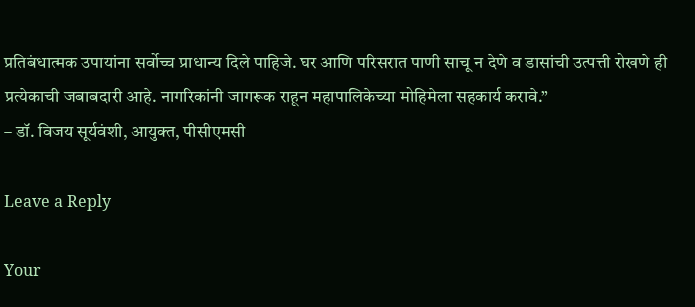प्रतिबंधात्मक उपायांना सर्वोच्च प्राधान्य दिले पाहिजे. घर आणि परिसरात पाणी साचू न देणे व डासांची उत्पत्ती रोखणे ही प्रत्येकाची जबाबदारी आहे. नागरिकांनी जागरूक राहून महापालिकेच्या मोहिमेला सहकार्य करावे.”
– डॉ. विजय सूर्यवंशी, आयुक्त, पीसीएमसी

Leave a Reply

Your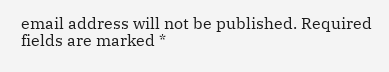email address will not be published. Required fields are marked *